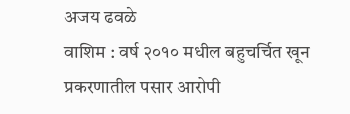अजय ढवळे
वाशिम : वर्ष २०१० मधील बहुचर्चित खून प्रकरणातील पसार आरोपी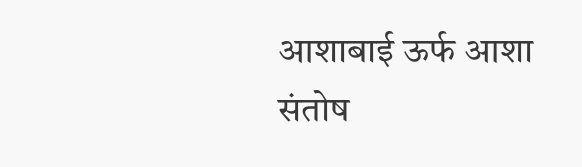आशाबाई ऊर्फ आशा संतोष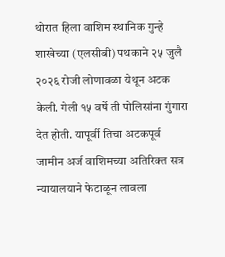थोरात हिला वाशिम स्थानिक गुन्हे शाखेच्या (एलसीबी) पथकाने २५ जुलै २०२६ रोजी लोणावळा येथून अटक केली. गेली १५ वर्षे ती पोलिसांना गुंगारा देत होती. यापूर्वी तिचा अटकपूर्व जामीन अर्ज वाशिमच्या अतिरिक्त सत्र न्यायालयाने फेटाळून लावला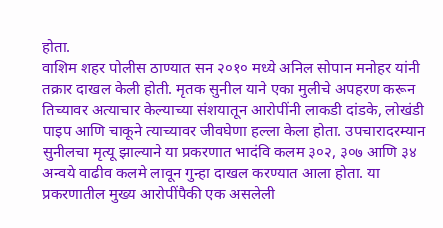होता.
वाशिम शहर पोलीस ठाण्यात सन २०१० मध्ये अनिल सोपान मनोहर यांनी तक्रार दाखल केली होती. मृतक सुनील याने एका मुलीचे अपहरण करून तिच्यावर अत्याचार केल्याच्या संशयातून आरोपींनी लाकडी दांडके, लोखंडी पाइप आणि चाकूने त्याच्यावर जीवघेणा हल्ला केला होता. उपचारादरम्यान सुनीलचा मृत्यू झाल्याने या प्रकरणात भादंवि कलम ३०२, ३०७ आणि ३४ अन्वये वाढीव कलमे लावून गुन्हा दाखल करण्यात आला होता. या प्रकरणातील मुख्य आरोपींपैकी एक असलेली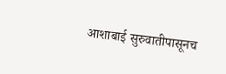आशाबाई सुरुवातीपासूनच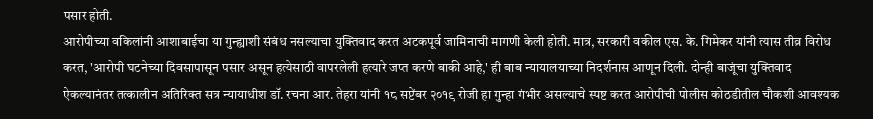पसार होती.
आरोपीच्या वकिलांनी आशाबाईचा या गुन्ह्याशी संबंध नसल्याचा युक्तिवाद करत अटकपूर्व जामिनाची मागणी केली होती. मात्र, सरकारी वकील एस. के. गिमेकर यांनी त्यास तीव्र विरोध करत, 'आरोपी घटनेच्या दिवसापासून पसार असून हत्येसाठी वापरलेली हत्यारे जप्त करणे बाकी आहे,' ही बाब न्यायालयाच्या निदर्शनास आणून दिली. दोन्ही बाजूंचा युक्तिवाद ऐकल्यानंतर तत्कालीन अतिरिक्त सत्र न्यायाधीश डॉ. रचना आर. तेहरा यांनी १८ सप्टेंबर २०१९ रोजी हा गुन्हा गंभीर असल्याचे स्पष्ट करत आरोपीची पोलीस कोठडीतील चौकशी आवश्यक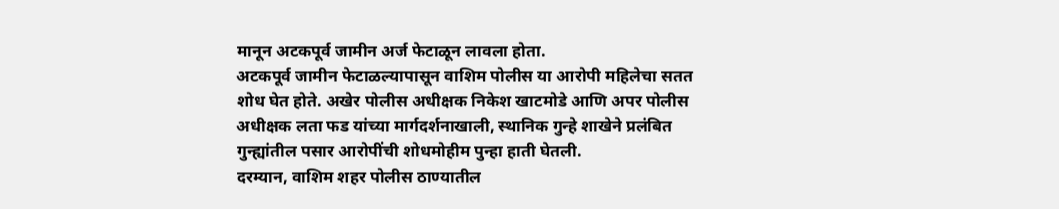मानून अटकपूर्व जामीन अर्ज फेटाळून लावला होता.
अटकपूर्व जामीन फेटाळल्यापासून वाशिम पोलीस या आरोपी महिलेचा सतत शोध घेत होते. अखेर पोलीस अधीक्षक निकेश खाटमोडे आणि अपर पोलीस अधीक्षक लता फड यांच्या मार्गदर्शनाखाली, स्थानिक गुन्हे शाखेने प्रलंबित गुन्ह्यांतील पसार आरोपींची शोधमोहीम पुन्हा हाती घेतली.
दरम्यान, वाशिम शहर पोलीस ठाण्यातील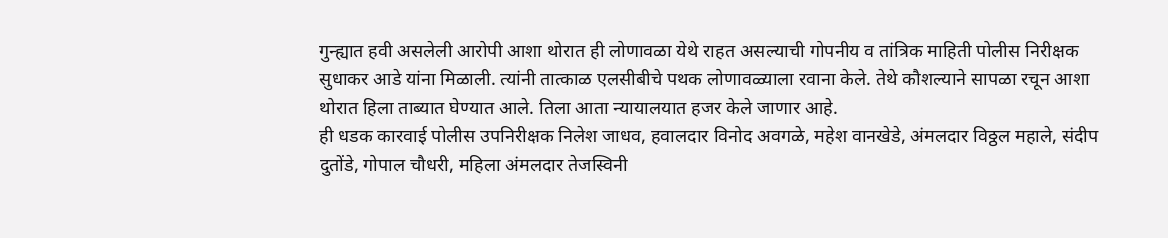गुन्ह्यात हवी असलेली आरोपी आशा थोरात ही लोणावळा येथे राहत असल्याची गोपनीय व तांत्रिक माहिती पोलीस निरीक्षक सुधाकर आडे यांना मिळाली. त्यांनी तात्काळ एलसीबीचे पथक लोणावळ्याला रवाना केले. तेथे कौशल्याने सापळा रचून आशा थोरात हिला ताब्यात घेण्यात आले. तिला आता न्यायालयात हजर केले जाणार आहे.
ही धडक कारवाई पोलीस उपनिरीक्षक निलेश जाधव, हवालदार विनोद अवगळे, महेश वानखेडे, अंमलदार विठ्ठल महाले, संदीप दुतोंडे, गोपाल चौधरी, महिला अंमलदार तेजस्विनी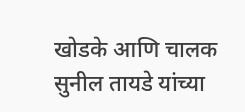खोडके आणि चालक सुनील तायडे यांच्या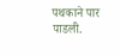पथकाने पार पाडली.